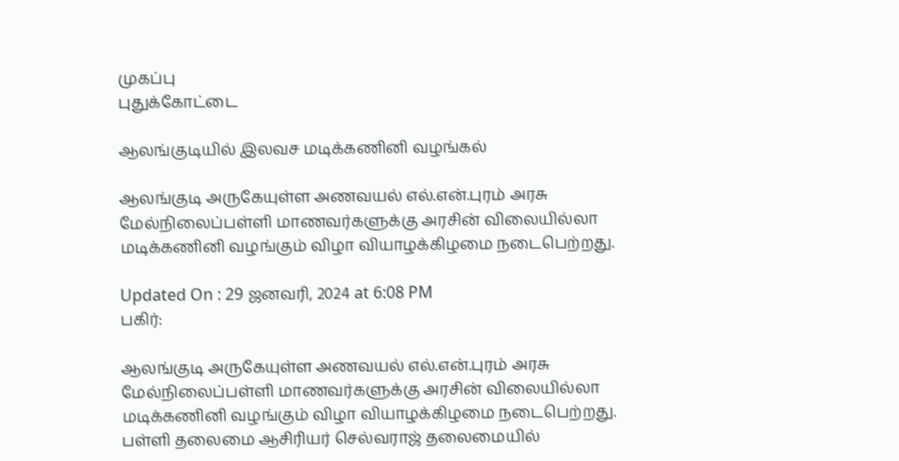முகப்பு
புதுக்கோட்டை

ஆலங்குடியில் இலவச மடிக்கணினி வழங்கல்

ஆலங்குடி அருகேயுள்ள அணவயல் எல்.என்.புரம் அரசு மேல்நிலைப்பள்ளி மாணவர்களுக்கு அரசின் விலையில்லா மடிக்கணினி வழங்கும் விழா வியாழக்கிழமை நடைபெற்றது.

Updated On : 29 ஜனவரி, 2024 at 6:08 PM
பகிர்:

ஆலங்குடி அருகேயுள்ள அணவயல் எல்.என்.புரம் அரசு மேல்நிலைப்பள்ளி மாணவர்களுக்கு அரசின் விலையில்லா மடிக்கணினி வழங்கும் விழா வியாழக்கிழமை நடைபெற்றது.
பள்ளி தலைமை ஆசிரியர் செல்வராஜ் தலைமையில்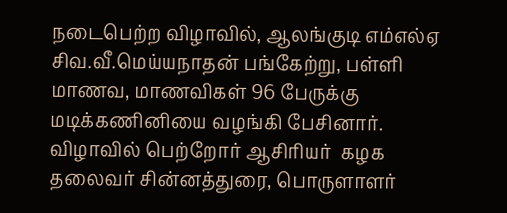நடைபெற்ற விழாவில், ஆலங்குடி எம்எல்ஏ சிவ.வீ.மெய்யநாதன் பங்கேற்று, பள்ளி மாணவ, மாணவிகள் 96 பேருக்கு மடிக்கணினியை வழங்கி பேசினார். விழாவில் பெற்றோர் ஆசிரியர்  கழக தலைவர் சின்னத்துரை, பொருளாளர்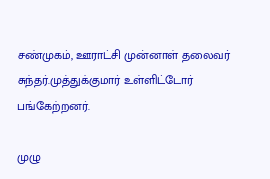சண்முகம், ஊராட்சி முன்னாள் தலைவர் சுந்தர்.முத்துக்குமார் உள்ளிட்டோர் பங்கேற்றனர்.

முழு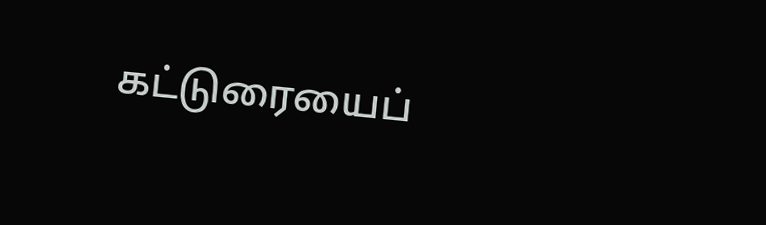கட்டுரையைப்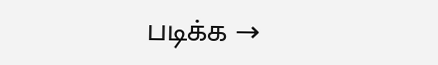படிக்க →